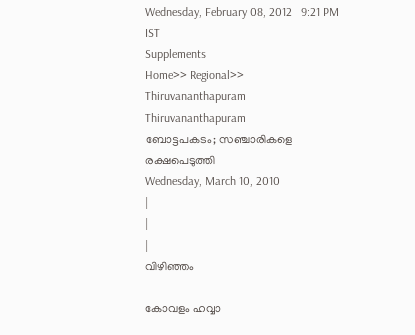Wednesday, February 08, 2012   9:21 PM IST
Supplements
Home>> Regional>> Thiruvananthapuram
Thiruvananthapuram
ബോട്ടപകടം; സഞ്ചാരികളെ രക്ഷപെടുത്തി
Wednesday, March 10, 2010
|
|
|
വിഴിഞ്ഞം

കോവളം ഹവ്വാ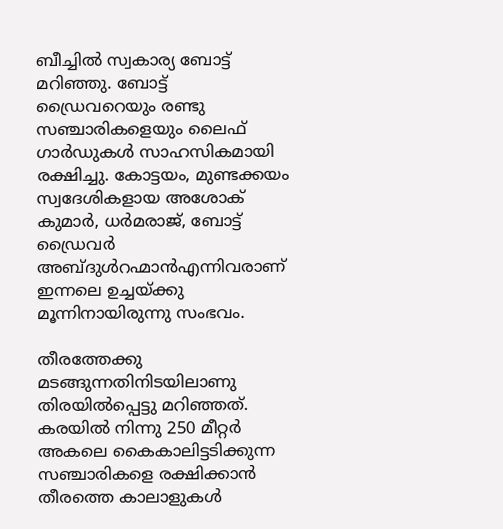ബീച്ചില്‍ സ്വകാര്യ ബോട്ട് മറിഞ്ഞു. ബോട്ട് ഡ്രൈവറെയും രണ്ടു സഞ്ചാരികളെയും ലൈഫ് ഗാര്‍ഡുകള്‍ സാഹസികമായി രക്ഷിച്ചു. കോട്ടയം, മുണ്ടക്കയം സ്വദേശികളായ അശോക് കുമാര്‍, ധര്‍മരാജ്, ബോട്ട് ഡ്രൈവര്‍ അബ്ദുള്‍റഹ്മാന്‍എന്നിവരാണ് ഇന്നലെ ഉച്ചയ്ക്കു മൂന്നിനായിരുന്നു സംഭവം.

തീരത്തേക്കു മടങ്ങുന്നതിനിടയിലാണു തിരയില്‍പ്പെട്ടു മറിഞ്ഞത്. കരയില്‍ നിന്നു 250 മീറ്റര്‍ അകലെ കൈകാലിട്ടടിക്കുന്ന സഞ്ചാരികളെ രക്ഷിക്കാന്‍ തീരത്തെ കാലാളുകള്‍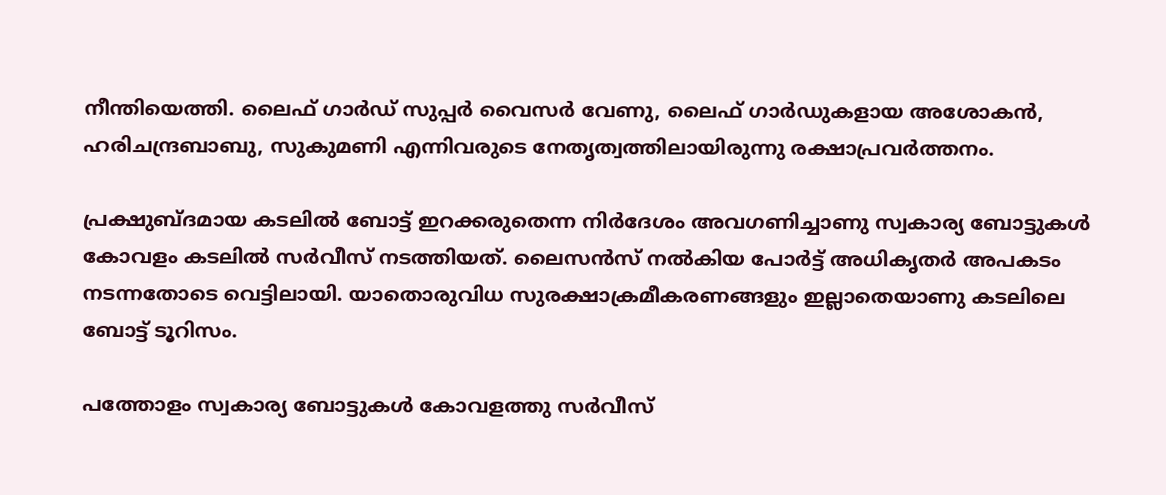നീന്തിയെത്തി. ലൈഫ് ഗാര്‍ഡ് സുപ്പര്‍ വൈസര്‍ വേണു, ലൈഫ് ഗാര്‍ഡുകളായ അശോകന്‍, ഹരിചന്ദ്രബാബു, സുകുമണി എന്നിവരുടെ നേതൃത്വത്തിലായിരുന്നു രക്ഷാപ്രവര്‍ത്തനം.

പ്രക്ഷുബ്ദമായ കടലില്‍ ബോട്ട് ഇറക്കരുതെന്ന നിര്‍ദേശം അവഗണിച്ചാണു സ്വകാര്യ ബോട്ടുകള്‍ കോവളം കടലില്‍ സര്‍വീസ് നടത്തിയത്. ലൈസന്‍സ് നല്‍കിയ പോര്‍ട്ട് അധികൃതര്‍ അപകടം നടന്നതോടെ വെട്ടിലായി. യാതൊരുവിധ സുരക്ഷാക്രമീകരണങ്ങളും ഇല്ലാതെയാണു കടലിലെ ബോട്ട് ടൂറിസം.

പത്തോളം സ്വകാര്യ ബോട്ടുകള്‍ കോവളത്തു സര്‍വീസ്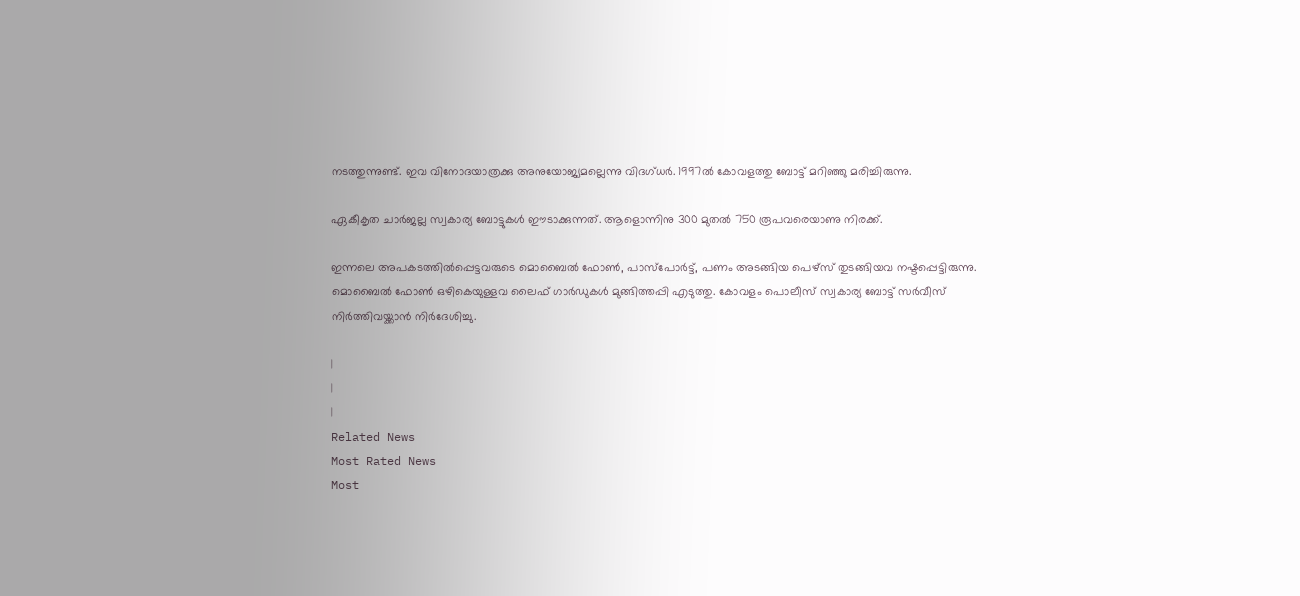നടത്തുന്നുണ്ട്. ഇവ വിനോദയാത്രക്കു അനുയോജ്യമല്ലെന്നു വിദഗ്ധര്‍. 1997ല്‍ കോവളത്തു ബോട്ട് മറിഞ്ഞു മരിച്ചിരുന്നു.

ഏകീകൃത ചാര്‍ജല്ല സ്വകാര്യ ബോട്ടുകള്‍ ഈടാക്കുന്നത്. ആളൊന്നിനു 300 മുതല്‍ 750 രൂപവരെയാണു നിരക്ക്.

ഇന്നലെ അപകടത്തില്‍പ്പെട്ടവരുടെ മൊബൈല്‍ ഫോണ്‍, പാസ്പോര്‍ട്ട്, പണം അടങ്ങിയ പെഴ്സ് തുടങ്ങിയവ നഷ്ടപ്പെട്ടിരുന്നു. മൊബൈല്‍ ഫോണ്‍ ഒഴികെയുള്ളവ ലൈഫ് ഗാര്‍ഡുകള്‍ മുങ്ങിത്തപ്പി എടുത്തു. കോവളം പൊലീസ് സ്വകാര്യ ബോട്ട് സര്‍വീസ് നിര്‍ത്തിവയ്ക്കാന്‍ നിര്‍ദേശിച്ചു.

|
|
|
Related News
Most Rated News
Most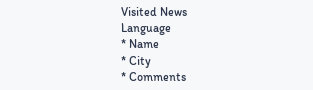Visited News
Language
* Name
* City
* Comments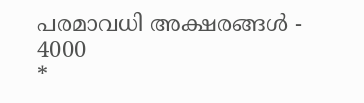പരമാവധി അക്ഷരങ്ങള്‍ - 4000
*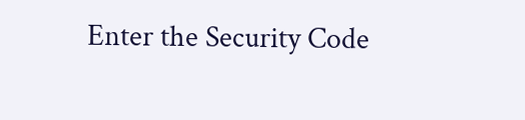Enter the Security Code